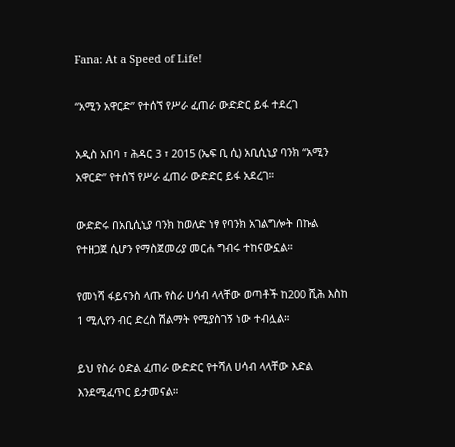Fana: At a Speed of Life!

“አሚን አዋርድ” የተሰኘ የሥራ ፈጠራ ውድድር ይፋ ተደረገ

አዲስ አበባ ፣ ሕዳር 3 ፣ 2015 (ኤፍ ቢ ሲ) አቢሲኒያ ባንክ “አሚን አዋርድ” የተሰኘ የሥራ ፈጠራ ውድድር ይፋ አደረገ።

ውድድሩ በአቢሲኒያ ባንክ ከወለድ ነፃ የባንክ አገልግሎት በኩል የተዘጋጀ ሲሆን የማስጀመሪያ መርሐ ግብሩ ተከናውኗል።

የመነሻ ፋይናንስ ላጡ የስራ ሀሳብ ላላቸው ወጣቶች ከ200 ሺሕ እስከ 1 ሚሊየን ብር ድረስ ሽልማት የሚያስገኝ ነው ተብሏል።

ይህ የስራ ዕድል ፈጠራ ውድድር የተሻለ ሀሳብ ላላቸው እድል እንደሚፈጥር ይታመናል።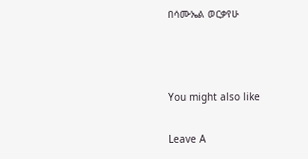በሳሙኤል ወርቃየሁ



You might also like

Leave A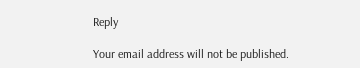Reply

Your email address will not be published.